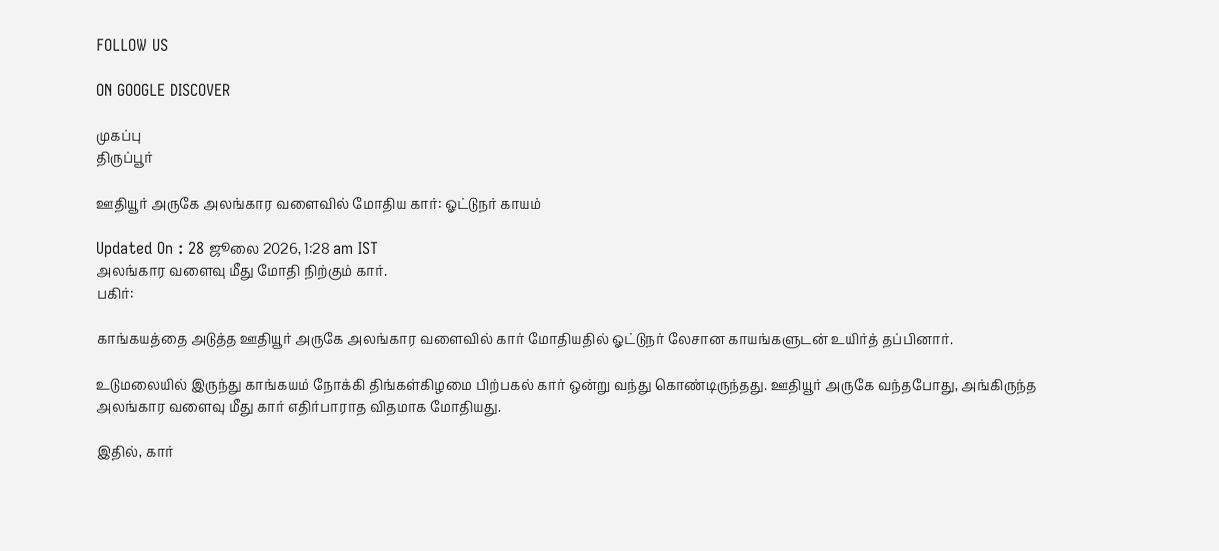FOLLOW US

ON GOOGLE DISCOVER

முகப்பு
திருப்பூர்

ஊதியூர் அருகே அலங்கார வளைவில் மோதிய கார்: ஓட்டுநர் காயம்

Updated On : 28 ஜூலை 2026, 1:28 am IST
அலங்கார வளைவு மீது மோதி நிற்கும் கார்.
பகிர்:

காங்கயத்தை அடுத்த ஊதியூர் அருகே அலங்கார வளைவில் கார் மோதியதில் ஓட்டுநர் லேசான காயங்களுடன் உயிர்த் தப்பினார்.

உடுமலையில் இருந்து காங்கயம் நோக்கி திங்கள்கிழமை பிற்பகல் கார் ஒன்று வந்து கொண்டிருந்தது. ஊதியூர் அருகே வந்தபோது, அங்கிருந்த அலங்கார வளைவு மீது கார் எதிர்பாராத விதமாக மோதியது.

இதில், கார்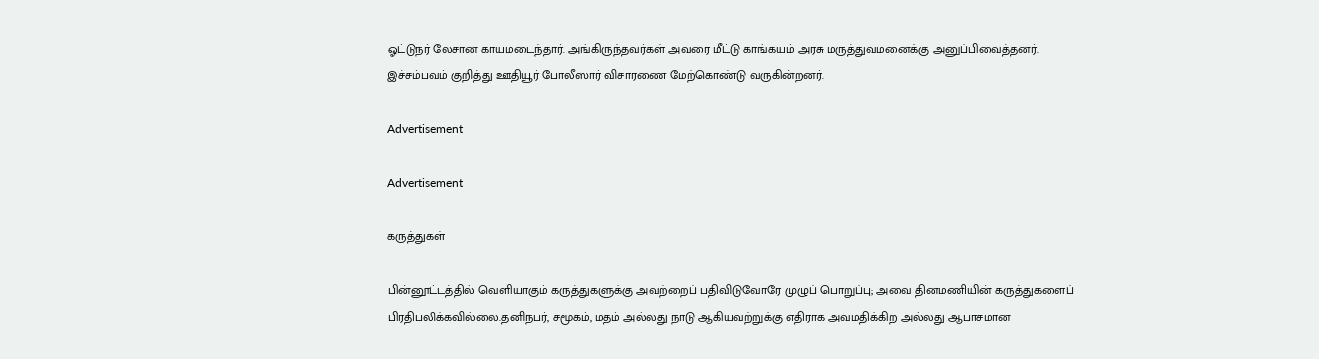ஓட்டுநர் லேசான காயமடைந்தார். அங்கிருந்தவர்கள் அவரை மீட்டு காங்கயம் அரசு மருத்துவமனைக்கு அனுப்பிவைத்தனர். இச்சம்பவம் குறித்து ஊதியூர் போலீஸார் விசாரணை மேற்கொண்டு வருகின்றனர்.

Advertisement

Advertisement

கருத்துகள்

பின்னூட்டத்தில் வெளியாகும் கருத்துகளுக்கு அவற்றைப் பதிவிடுவோரே முழுப் பொறுப்பு; அவை தினமணியின் கருத்துகளைப் பிரதிபலிக்கவில்லை.தனிநபர், சமூகம், மதம் அல்லது நாடு ஆகியவற்றுக்கு எதிராக அவமதிக்கிற அல்லது ஆபாசமான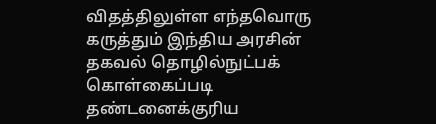விதத்திலுள்ள எந்தவொரு கருத்தும் இந்திய அரசின் தகவல் தொழில்நுட்பக் கொள்கைப்படி தண்டனைக்குரிய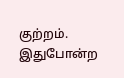குற்றம். இதுபோன்ற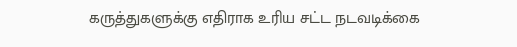கருத்துகளுக்கு எதிராக உரிய சட்ட நடவடிக்கை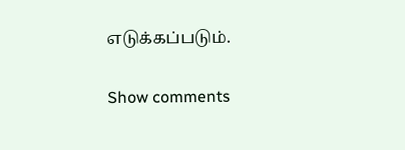எடுக்கப்படும்.

Show comments